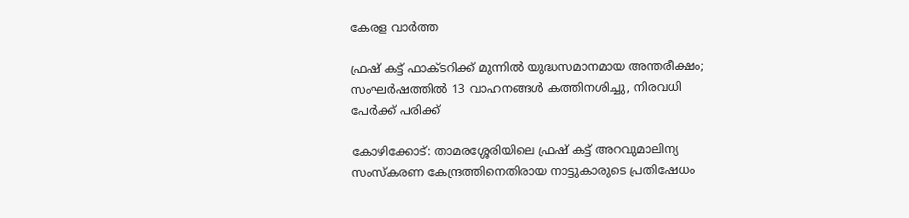കേരള വാർത്ത

ഫ്രഷ് കട്ട് ഫാക്ടറിക്ക് മുന്നിൽ യുദ്ധസമാനമായ അന്തരീക്ഷം; സംഘർഷത്തിൽ 13 വാഹനങ്ങൾ കത്തിനശിച്ചു, നിരവധി പേർക്ക് പരിക്ക്

കോഴിക്കോട്: താമരശ്ശേരിയിലെ ഫ്രഷ് കട്ട് അറവുമാലിന്യ സംസ്‌കരണ കേന്ദ്രത്തിനെതിരായ നാട്ടുകാരുടെ പ്രതിഷേധം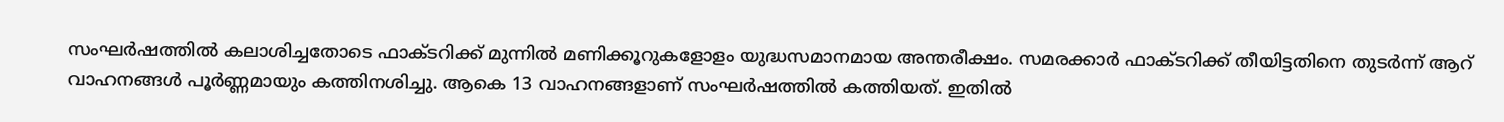സംഘർഷത്തിൽ കലാശിച്ചതോടെ ഫാക്ടറിക്ക് മുന്നിൽ മണിക്കൂറുകളോളം യുദ്ധസമാനമായ അന്തരീക്ഷം. സമരക്കാർ ഫാക്ടറിക്ക് തീയിട്ടതിനെ തുടർന്ന് ആറ് വാഹനങ്ങൾ പൂർണ്ണമായും കത്തിനശിച്ചു. ആകെ 13 വാഹനങ്ങളാണ് സംഘർഷത്തിൽ കത്തിയത്. ഇതിൽ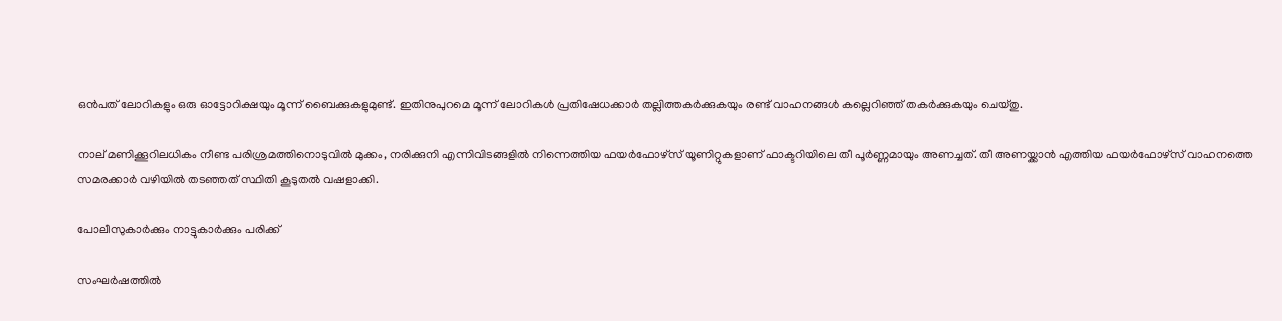ഒൻപത് ലോറികളും ഒരു ഓട്ടോറിക്ഷയും മൂന്ന് ബൈക്കുകളുമുണ്ട്. ഇതിനുപുറമെ മൂന്ന് ലോറികൾ പ്രതിഷേധക്കാർ തല്ലിത്തകർക്കുകയും രണ്ട് വാഹനങ്ങൾ കല്ലെറിഞ്ഞ് തകർക്കുകയും ചെയ്തു.

നാല് മണിക്കൂറിലധികം നീണ്ട പരിശ്രമത്തിനൊടുവിൽ മുക്കം, നരിക്കുനി എന്നിവിടങ്ങളിൽ നിന്നെത്തിയ ഫയർഫോഴ്സ് യൂണിറ്റുകളാണ് ഫാക്ടറിയിലെ തീ പൂർണ്ണമായും അണച്ചത്. തീ അണയ്ക്കാൻ എത്തിയ ഫയർഫോഴ്‌സ് വാഹനത്തെ സമരക്കാർ വഴിയിൽ തടഞ്ഞത് സ്ഥിതി കൂടുതൽ വഷളാക്കി.

പോലീസുകാർക്കും നാട്ടുകാർക്കും പരിക്ക്

സംഘർഷത്തിൽ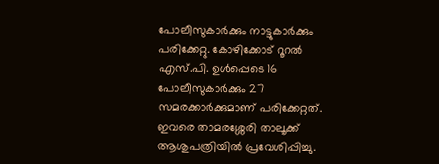പോലീസുകാർക്കും നാട്ടുകാർക്കും പരിക്കേറ്റു. കോഴിക്കോട് റൂറൽ എസ്.പി. ഉൾപ്പെടെ 16 പോലീസുകാർക്കും 27 സമരക്കാർക്കുമാണ് പരിക്കേറ്റത്. ഇവരെ താമരശ്ശേരി താലൂക്ക് ആശുപത്രിയിൽ പ്രവേശിപ്പിച്ചു.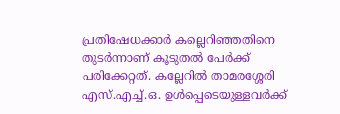പ്രതിഷേധക്കാർ കല്ലെറിഞ്ഞതിനെ തുടർന്നാണ് കൂടുതൽ പേർക്ക് പരിക്കേറ്റത്. കല്ലേറിൽ താമരശ്ശേരി എസ്.എച്ച്.ഒ. ഉൾപ്പെടെയുള്ളവർക്ക്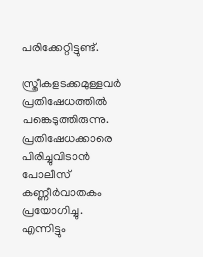പരിക്കേറ്റിട്ടുണ്ട്.

സ്ത്രീകളടക്കമുള്ളവർ പ്രതിഷേധത്തിൽ പങ്കെടുത്തിരുന്നു. പ്രതിഷേധക്കാരെ പിരിച്ചുവിടാൻ പോലീസ് കണ്ണീർവാതകം പ്രയോഗിച്ചു. എന്നിട്ടും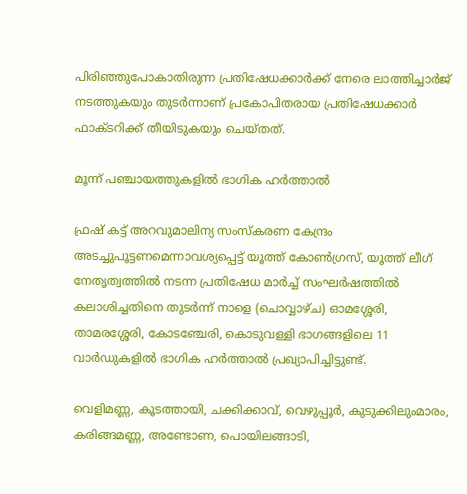പിരിഞ്ഞുപോകാതിരുന്ന പ്രതിഷേധക്കാർക്ക് നേരെ ലാത്തിച്ചാർജ് നടത്തുകയും തുടർന്നാണ് പ്രകോപിതരായ പ്രതിഷേധക്കാർ ഫാക്ടറിക്ക് തീയിടുകയും ചെയ്തത്.

മൂന്ന് പഞ്ചായത്തുകളിൽ ഭാഗിക ഹർത്താൽ

ഫ്രഷ് കട്ട് അറവുമാലിന്യ സംസ്‌കരണ കേന്ദ്രം അടച്ചുപൂട്ടണമെന്നാവശ്യപ്പെട്ട് യൂത്ത് കോൺഗ്രസ്, യൂത്ത് ലീഗ് നേതൃത്വത്തിൽ നടന്ന പ്രതിഷേധ മാർച്ച് സംഘർഷത്തിൽ കലാശിച്ചതിനെ തുടർന്ന് നാളെ (ചൊവ്വാഴ്ച) ഓമശ്ശേരി, താമരശ്ശേരി, കോടഞ്ചേരി, കൊടുവള്ളി ഭാഗങ്ങളിലെ 11 വാർഡുകളിൽ ഭാഗിക ഹർത്താൽ പ്രഖ്യാപിച്ചിട്ടുണ്ട്.

വെളിമണ്ണ, കൂടത്തായി, ചക്കിക്കാവ്, വെഴുപ്പൂർ, കുടുക്കിലുംമാരം, കരിങ്ങമണ്ണ, അണ്ടോണ, പൊയിലങ്ങാടി,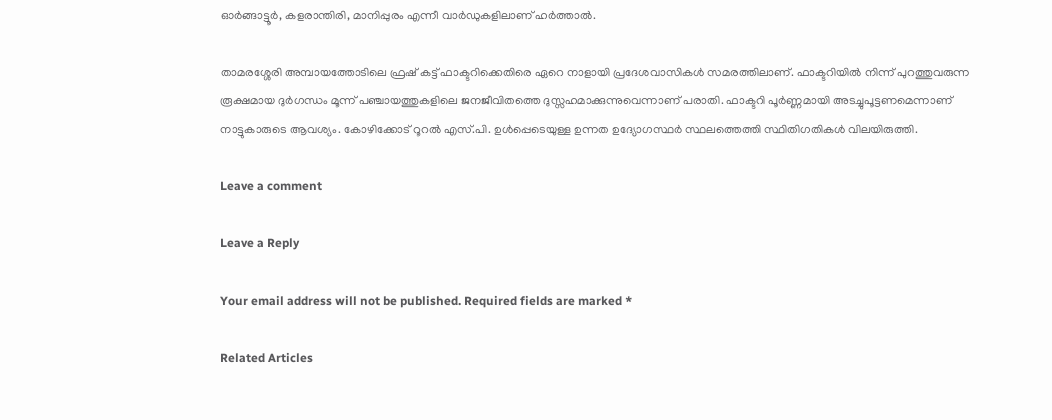ഓർങ്ങാട്ടൂർ, കളരാന്തിരി, മാനിപ്പുരം എന്നീ വാർഡുകളിലാണ് ഹർത്താൽ.

താമരശ്ശേരി അമ്പായത്തോടിലെ ഫ്രഷ് കട്ട് ഫാക്ടറിക്കെതിരെ ഏറെ നാളായി പ്രദേശവാസികൾ സമരത്തിലാണ്. ഫാക്ടറിയിൽ നിന്ന് പുറത്തുവരുന്ന രൂക്ഷമായ ദുർഗന്ധം മൂന്ന് പഞ്ചായത്തുകളിലെ ജനജീവിതത്തെ ദുസ്സഹമാക്കുന്നുവെന്നാണ് പരാതി. ഫാക്ടറി പൂർണ്ണമായി അടച്ചുപൂട്ടണമെന്നാണ് നാട്ടുകാരുടെ ആവശ്യം. കോഴിക്കോട് റൂറൽ എസ്.പി. ഉൾപ്പെടെയുള്ള ഉന്നത ഉദ്യോഗസ്ഥർ സ്ഥലത്തെത്തി സ്ഥിതിഗതികൾ വിലയിരുത്തി.

Leave a comment

Leave a Reply

Your email address will not be published. Required fields are marked *

Related Articles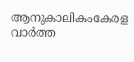ആനുകാലികംകേരള വാർത്ത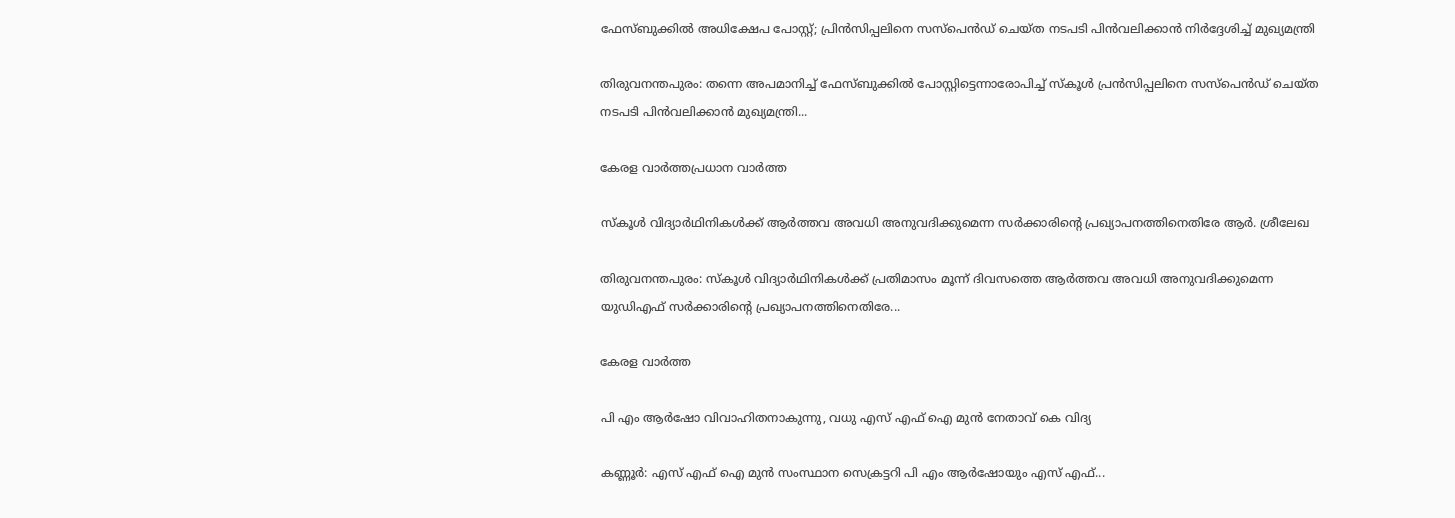ഫേസ്ബുക്കിൽ അധിക്ഷേപ പോസ്റ്റ്; പ്രിൻസിപ്പലിനെ സസ്പെൻഡ് ചെയ്ത നടപടി പിൻവലിക്കാൻ നിർദ്ദേശിച്ച് മുഖ്യമന്ത്രി

തിരുവനന്തപുരം: തന്നെ അപമാനിച്ച് ഫേസ്ബുക്കിൽ പോസ്റ്റിട്ടെന്നാരോപിച്ച് സ്‌കൂൾ പ്രൻസിപ്പലിനെ സസ്‌പെൻഡ് ചെയ്ത നടപടി പിൻവലിക്കാൻ മുഖ്യമന്ത്രി...

കേരള വാർത്തപ്രധാന വാർത്ത

സ്‌കൂൾ വിദ്യാർഥിനികൾക്ക് ആർത്തവ അവധി അനുവദിക്കുമെന്ന സർക്കാരിന്റെ പ്രഖ്യാപനത്തിനെതിരേ ആർ. ശ്രീലേഖ

തിരുവനന്തപുരം: സ്‌കൂൾ വിദ്യാർഥിനികൾക്ക് പ്രതിമാസം മൂന്ന് ദിവസത്തെ ആർത്തവ അവധി അനുവദിക്കുമെന്ന യുഡിഎഫ് സർക്കാരിന്റെ പ്രഖ്യാപനത്തിനെതിരേ...

കേരള വാർത്ത

പി എം ആർഷോ വിവാഹിതനാകുന്നു, വധു എസ് എഫ് ഐ മുൻ നേതാവ് കെ വിദ്യ

കണ്ണൂർ: എസ് എഫ് ഐ മുൻ സംസ്ഥാന സെക്രട്ടറി പി എം ആർഷോയും എസ് എഫ്...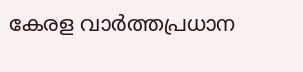കേരള വാർത്തപ്രധാന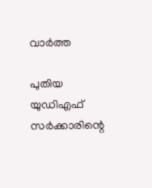വാർത്ത

പുതിയ യുഡിഎഫ് സർക്കാരിന്റെ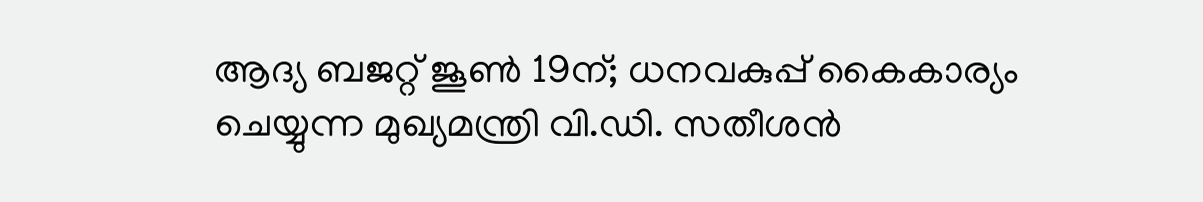ആദ്യ ബജറ്റ് ജൂൺ 19ന്; ധനവകുപ്പ് കൈകാര്യം ചെയ്യുന്ന മുഖ്യമന്ത്രി വി.ഡി. സതീശൻ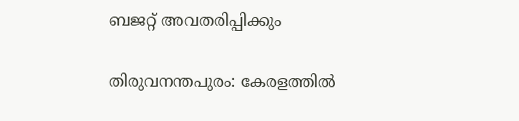ബജറ്റ് അവതരിപ്പിക്കും

തിരുവനന്തപുരം: കേരളത്തിൽ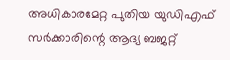അധികാരമേറ്റ പുതിയ യുഡിഎഫ് സർക്കാരിന്റെ ആദ്യ ബജറ്റ്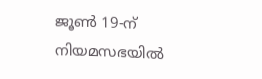ജൂൺ 19-ന് നിയമസഭയിൽ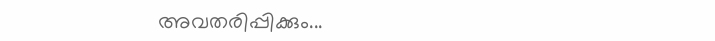അവതരിപ്പിക്കും...